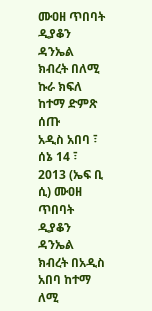ሙዐዘ ጥበባት ዲያቆን ዳንኤል ክብረት በለሚ ኩራ ክፍለ ከተማ ድምጽ ሰጡ
አዲስ አበባ ፣ ሰኔ 14 ፣ 2013 (ኤፍ ቢ ሲ) ሙዐዘ ጥበባት ዲያቆን ዳንኤል ክብረት በአዲስ አበባ ከተማ ለሚ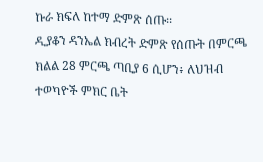ኩራ ክፍለ ከተማ ድምጽ ሰጡ፡፡
ዲያቆን ዳንኤል ክብረት ድምጽ የሰጡት በምርጫ ክልል 28 ምርጫ ጣቢያ 6 ሲሆን፥ ለህዝብ ተወካዮች ምክር ቤት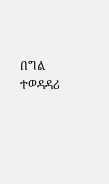በግል ተወዳዳሪ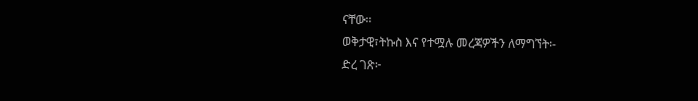ናቸው፡፡
ወቅታዊ፣ትኩስ እና የተሟሉ መረጃዎችን ለማግኘት፡-
ድረ ገጽ፦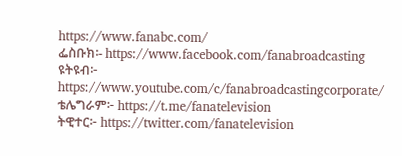https://www.fanabc.com/
ፌስቡክ፡- https://www.facebook.com/fanabroadcasting
ዩትዩብ፦ https://www.youtube.com/c/fanabroadcastingcorporate/
ቴሌግራም፦ https://t.me/fanatelevision
ትዊተር፦ https://twitter.com/fanatelevision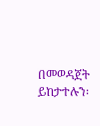በመወዳጀት ይከታተሉን፡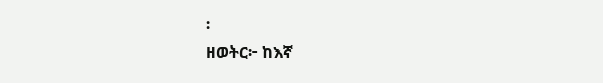፡
ዘወትር፦ ከእኛ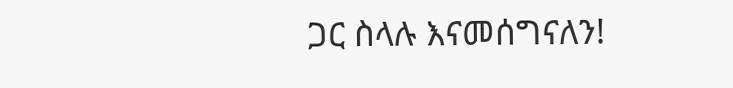ጋር ስላሉ እናመሰግናለን!